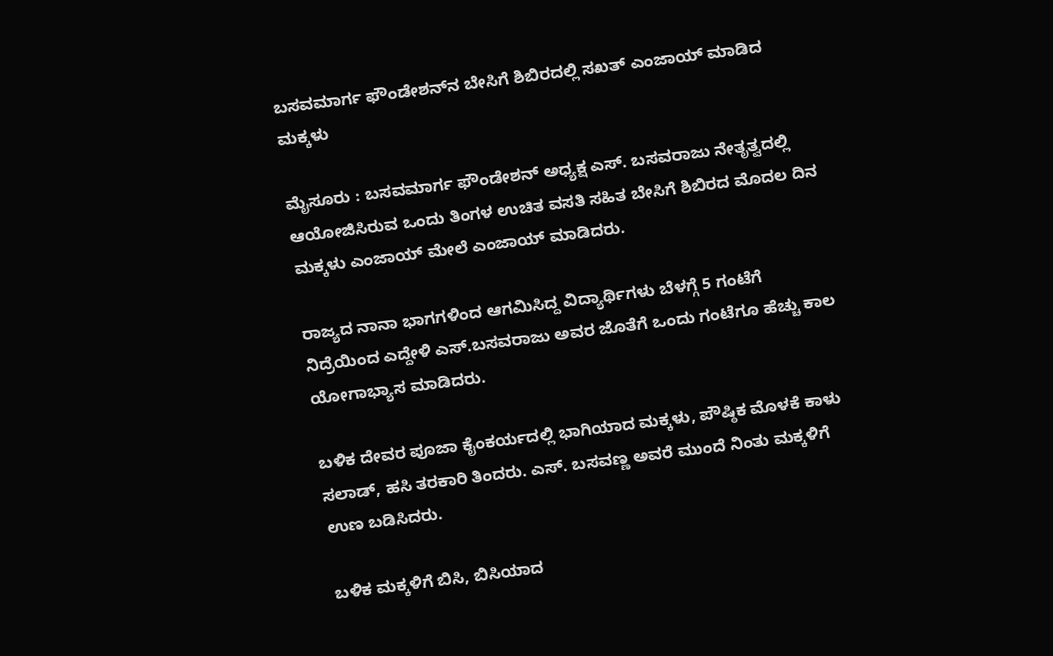ಬಸವಮಾರ್ಗ ಫೌಂಡೇಶನ್‌ನ ಬೇಸಿಗೆ ಶಿಬಿರದಲ್ಲಿ ಸಖತ್ ಎಂಜಾಯ್ ಮಾಡಿದ ಮಕ್ಕಳು

ಮೈಸೂರು : ಬಸವಮಾರ್ಗ ಫೌಂಡೇಶನ್ ಅಧ್ಯಕ್ಷ ಎಸ್. ಬಸವರಾಜು ನೇತೃತ್ವದಲ್ಲಿ ಆಯೋಜಿಸಿರುವ ಒಂದು ತಿಂಗಳ ಉಚಿತ ವಸತಿ ಸಹಿತ ಬೇಸಿಗೆ ಶಿಬಿರದ ಮೊದಲ ದಿನ ಮಕ್ಕಳು ಎಂಜಾಯ್ ಮೇಲೆ ಎಂಜಾಯ್ ಮಾಡಿದರು.

ರಾಜ್ಯದ ನಾನಾ ಭಾಗಗಳಿಂದ ಆಗಮಿಸಿದ್ದ ವಿದ್ಯಾರ್ಥಿಗಳು ಬೆಳಗ್ಗೆ 5 ಗಂಟೆಗೆ ನಿದ್ರೆಯಿಂದ ಎದ್ದೇಳಿ ಎಸ್.ಬಸವರಾಜು ‌ಅವರ ಜೊತೆಗೆ ಒಂದು ಗಂಟೆಗೂ ಹೆಚ್ಚು ಕಾಲ ಯೋಗಾಭ್ಯಾಸ ಮಾಡಿದರು.

ಬಳಿಕ ದೇವರ ಪೂಜಾ ಕೈಂಕರ್ಯದಲ್ಲಿ ಭಾಗಿಯಾದ ಮಕ್ಕಳು, ಪೌಷ್ಠಿಕ ಮೊಳಕೆ‌ ಕಾಳು ಸಲಾಡ್, ಹಸಿ ತರಕಾರಿ ತಿಂದರು. ಎಸ್. ಬಸವಣ್ಣ ಅವರೆ ಮುಂದೆ ನಿಂತು ಮಕ್ಕಳಿಗೆ ಉಣ ಬಡಿಸಿದರು.

ಬಳಿಕ ಮಕ್ಕಳಿಗೆ ಬಿಸಿ, ಬಿಸಿಯಾದ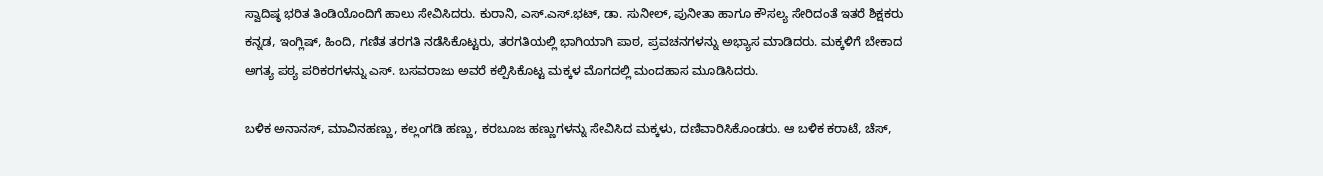ಸ್ವಾದಿಷ್ಠ ಭರಿತ ತಿಂಡಿಯೊಂದಿಗೆ ಹಾಲು ಸೇವಿಸಿದರು‌. ಕುರಾನಿ, ಎಸ್.ಎಸ್.ಭಟ್, ಡಾ. ಸುನೀಲ್, ಪುನೀತಾ ಹಾಗೂ ಕೌಸಲ್ಯ ಸೇರಿದಂತೆ ಇತರೆ ಶಿಕ್ಷಕರು ಕನ್ನಡ, ಇಂಗ್ಲಿಷ್, ಹಿಂದಿ, ಗಣಿತ ತರಗತಿ ನಡೆಸಿಕೊಟ್ಟರು, ತರಗತಿಯಲ್ಲಿ ಭಾಗಿಯಾಗಿ ಪಾಠ, ಪ್ರವಚನಗಳನ್ನು ಅಭ್ಯಾಸ ಮಾಡಿದರು. ಮಕ್ಕಳಿಗೆ ಬೇಕಾದ ಅಗತ್ಯ ಪಠ್ಯ ಪರಿಕರಗಳನ್ನು ಎಸ್. ಬಸವರಾಜು ಅವರೆ ಕಲ್ಪಿಸಿಕೊಟ್ಟ ಮಕ್ಕಳ ಮೊಗದಲ್ಲಿ ಮಂದಹಾಸ ಮೂಡಿಸಿದರು.

ಬಳಿಕ ಅನಾನಸ್, ಮಾವಿನಹಣ್ಣು, ಕಲ್ಲಂಗಡಿ ಹಣ್ಣು, ಕರಬೂಜ ಹಣ್ಣುಗಳನ್ನು ಸೇವಿಸಿದ ಮಕ್ಕಳು, ದಣಿವಾರಿಸಿಕೊಂಡರು. ಆ ಬಳಿಕ ಕರಾಟೆ, ಚೆಸ್,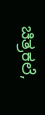ಚಿತ್ರಕಲೆ,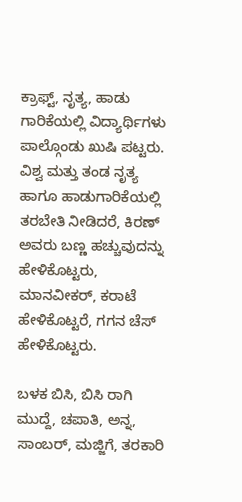ಕ್ರಾಫ್ಟ್, ನೃತ್ಯ, ಹಾಡು ಗಾರಿಕೆಯಲ್ಲಿ ವಿದ್ಯಾರ್ಥಿಗಳು ಪಾಲ್ಗೊಂಡು ಖುಷಿ ಪಟ್ಟರು. ವಿಶ್ವ ಮತ್ತು ತಂಡ ನೃತ್ಯ ಹಾಗೂ ಹಾಡುಗಾರಿಕೆಯಲ್ಲಿ ತರಬೇತಿ ನೀಡಿದರೆ, ಕಿರಣ್ ಅವರು ಬಣ್ಣ ಹಚ್ಚುವುದನ್ನು ಹೇಳಿಕೊಟ್ಟರು, ಮಾನವೀಕರ್, ಕರಾಟೆ ಹೇಳಿಕೊಟ್ಟರೆ, ಗಗನ ಚೆಸ್ ಹೇಳಿಕೊಟ್ಟರು.

ಬಳಕ ಬಿಸಿ, ಬಿಸಿ ರಾಗಿ ಮುದ್ದೆ, ಚಪಾತಿ, ಅನ್ನ, ಸಾಂಬರ್, ಮಜ್ಜಿಗೆ, ತರಕಾರಿ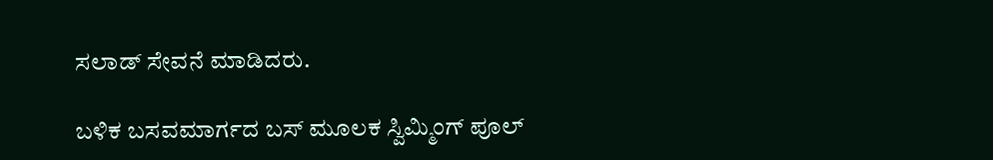ಸಲಾಡ್ ಸೇವನೆ ಮಾಡಿದರು.

ಬಳಿಕ ಬಸವಮಾರ್ಗದ ಬಸ್ ಮೂಲಕ ಸ್ವಿಮ್ಮಿಂಗ್ ಪೂಲ್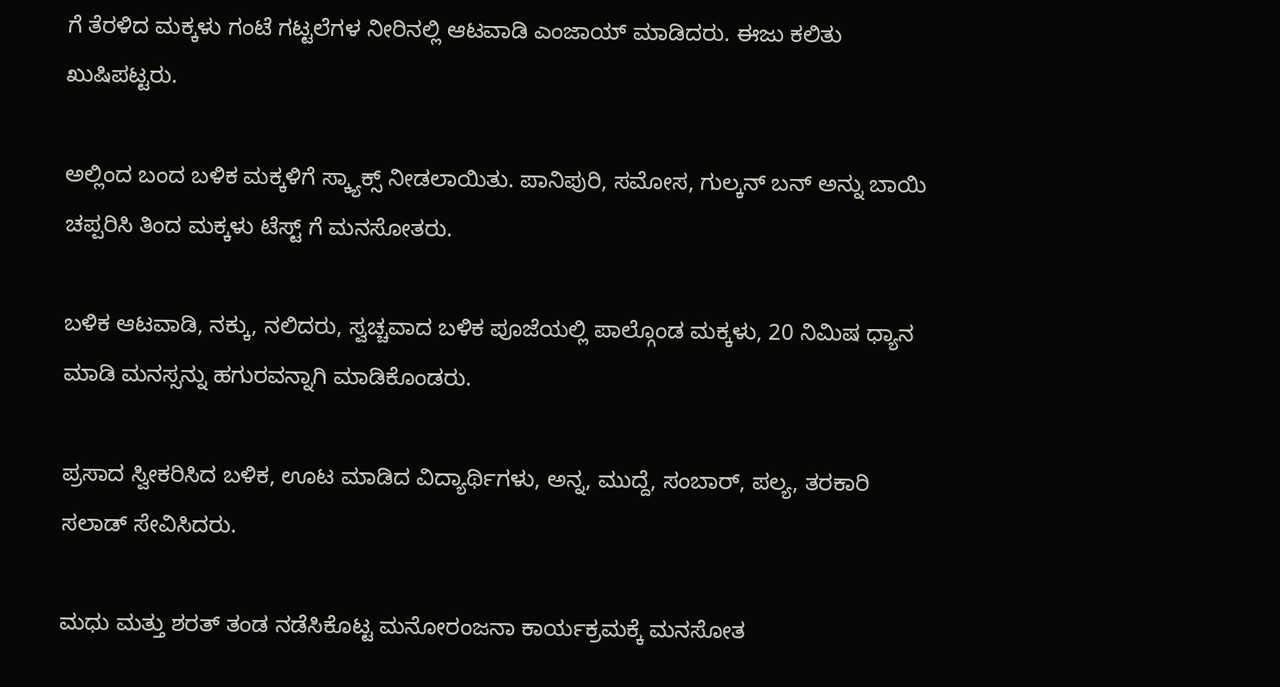ಗೆ ತೆರಳಿದ ಮಕ್ಕಳು ಗಂಟೆ ಗಟ್ಟಲೆಗಳ ನೀರಿನಲ್ಲಿ ಆಟವಾಡಿ ಎಂಜಾಯ್ ಮಾಡಿದರು. ಈಜು ಕಲಿತು ಖುಷಿಪಟ್ಟರು.

ಅಲ್ಲಿಂದ ಬಂದ ಬಳಿಕ ಮಕ್ಕಳಿಗೆ ಸ್ಕ್ಯಾಕ್ಸ್ ನೀಡಲಾಯಿತು. ಪಾನಿಪುರಿ, ಸಮೋಸ, ಗುಲ್ಕನ್ ಬನ್ ಅನ್ನು ಬಾಯಿ ಚಪ್ಪರಿಸಿ ತಿಂದ ಮಕ್ಕಳು ಟೆಸ್ಟ್ ಗೆ ಮನಸೋತರು.

ಬಳಿಕ ಆಟವಾಡಿ, ನಕ್ಕು, ನಲಿದರು, ಸ್ವಚ್ಚವಾದ ಬಳಿಕ ಪೂಜೆಯಲ್ಲಿ ಪಾಲ್ಗೊಂಡ ಮಕ್ಕಳು, 20 ನಿಮಿಷ ಧ್ಯಾನ ಮಾಡಿ ಮನಸ್ಸನ್ನು ಹಗುರವನ್ನಾಗಿ ಮಾಡಿಕೊಂಡರು.

ಪ್ರಸಾದ ಸ್ವೀಕರಿಸಿದ ಬಳಿಕ, ಊಟ‌ ಮಾಡಿದ ವಿದ್ಯಾರ್ಥಿಗಳು, ಅನ್ನ, ಮುದ್ದೆ, ಸಂಬಾರ್, ಪಲ್ಯ, ತರಕಾರಿ ಸಲಾಡ್ ಸೇವಿಸಿದರು.

ಮಧು ಮತ್ತು ಶರತ್ ತಂಡ ನಡೆಸಿಕೊಟ್ಟ ಮನೋರಂಜನಾ ಕಾರ್ಯಕ್ರಮಕ್ಕೆ ಮನಸೋತ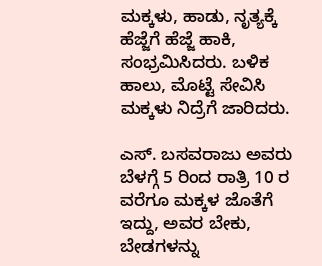ಮಕ್ಕಳು, ಹಾಡು, ನೃತ್ಯಕ್ಕೆ ಹೆಜ್ಜೆಗೆ ಹೆಜ್ಜೆ ಹಾಕಿ, ಸಂಭ್ರಮಿಸಿದರು. ಬಳಿಕ ಹಾಲು, ಮೊಟ್ಟೆ ಸೇವಿಸಿ ಮಕ್ಕಳು ನಿದ್ರೆಗೆ ಜಾರಿದರು.

ಎಸ್‌. ಬಸವರಾಜು ಅವರು ಬೆಳಗ್ಗೆ 5 ರಿಂದ ರಾತ್ರಿ 10 ರ ವರೆಗೂ ಮಕ್ಕಳ ಜೊತೆಗೆ ಇದ್ದು, ಅವರ ಬೇಕು, ಬೇಡಗಳನ್ನು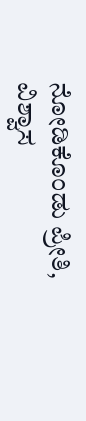ನೋಡಿಕೊಂಡು ಪ್ರೀತಿ, ವಿಶ್ವಾಸ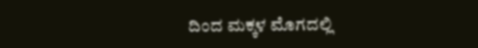ದಿಂದ ಮಕ್ಕಳ ಮೊಗದಲ್ಲಿ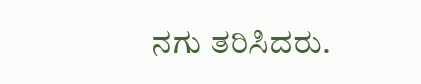ನಗು ತರಿಸಿದರು.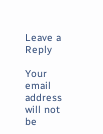Leave a Reply

Your email address will not be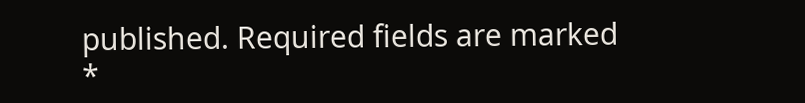published. Required fields are marked *